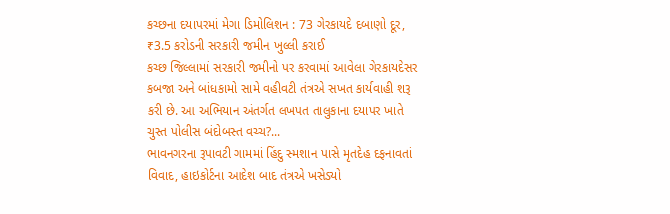કચ્છના દયાપરમાં મેગા ડિમોલિશન : 73 ગેરકાયદે દબાણો દૂર, ₹3.5 કરોડની સરકારી જમીન ખુલ્લી કરાઈ
કચ્છ જિલ્લામાં સરકારી જમીનો પર કરવામાં આવેલા ગેરકાયદેસર કબજા અને બાંધકામો સામે વહીવટી તંત્રએ સખત કાર્યવાહી શરૂ કરી છે. આ અભિયાન અંતર્ગત લખપત તાલુકાના દયાપર ખાતે ચુસ્ત પોલીસ બંદોબસ્ત વચ્ચ?...
ભાવનગરના રૂપાવટી ગામમાં હિંદુ સ્મશાન પાસે મૃતદેહ દફનાવતાં વિવાદ, હાઇકોર્ટના આદેશ બાદ તંત્રએ ખસેડ્યો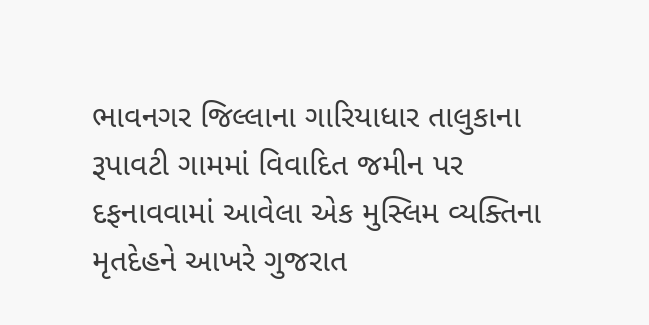ભાવનગર જિલ્લાના ગારિયાધાર તાલુકાના રૂપાવટી ગામમાં વિવાદિત જમીન પર દફનાવવામાં આવેલા એક મુસ્લિમ વ્યક્તિના મૃતદેહને આખરે ગુજરાત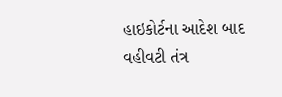હાઇકોર્ટના આદેશ બાદ વહીવટી તંત્ર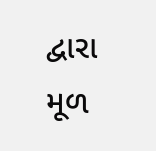દ્વારા મૂળ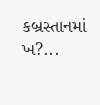કબ્રસ્તાનમાં ખ?...